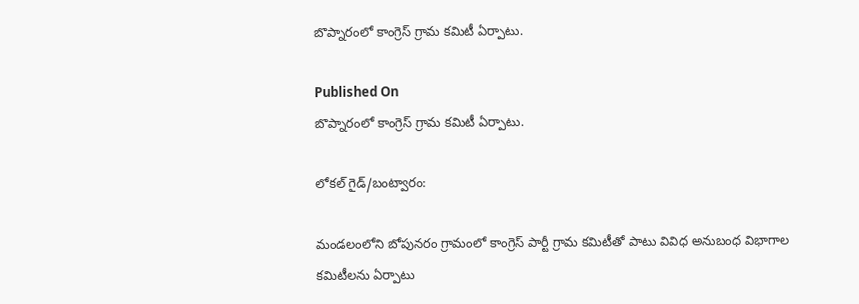బొప్నారంలో కాంగ్రెస్‌ గ్రామ కమిటీ ఏర్పాటు.

Published On
బొప్నారంలో కాంగ్రెస్‌ గ్రామ కమిటీ ఏర్పాటు.

లోకల్ గైడ్/బంట్వారం:

మండలంలోని బోపునరం గ్రామంలో కాంగ్రెస్‌ పార్టీ గ్రామ కమిటీతో పాటు వివిధ అనుబంధ విభాగాల కమిటీలను ఏర్పాటు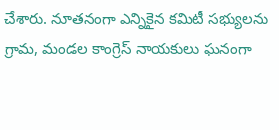చేశారు. నూతనంగా ఎన్నికైన కమిటీ సభ్యులను గ్రామ, మండల కాంగ్రెస్‌ నాయకులు ఘనంగా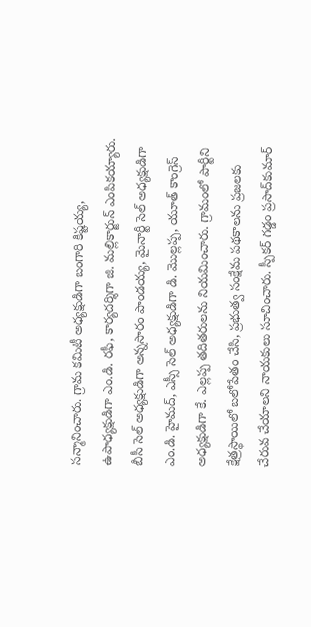సన్మానించారు. గ్రామ కమిటీ అధ్యక్షుడిగా బంగారి కిష్టయ్య, ఉపాధ్యక్షుడిగా ఎం.డి. రఫీ, కార్యదర్శిగా జి. మల్లికార్జున్‌ ఎంపికయ్యారు. బీసీ సెల్‌ అధ్యక్షుడిగా అన్నసారం పాండయ్య, మైనార్టీ సెల్‌ అధ్యక్షుడిగా ఎం.డి. హైమద్‌, ఎస్సీ సెల్‌ అధ్యక్షుడిగా డి. మొల్లప్ప, యూత్‌ కాంగ్రెస్‌ అధ్యక్షుడిగా కే. ఎల్లప్ప తదితరులను నియమించారు. గ్రామంలో పార్టీని క్షేత్రస్థాయిలో బలోపేతం చేసి, ప్రభుత్వ సంక్షేమ పథకాలను ప్రజలకు చేరువ చేయాలని నాయకులు సూచించారు. స్పీకర్‌ గడ్డం ప్రసాద్‌కుమార్‌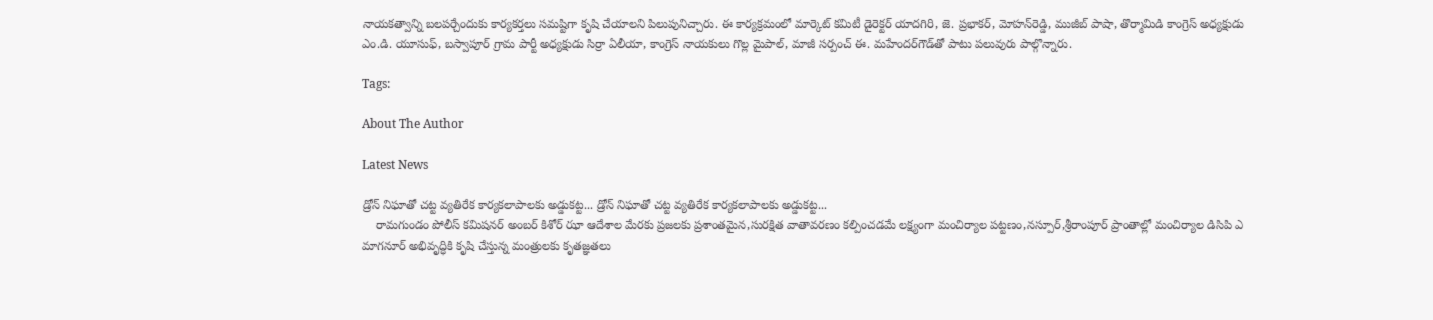నాయకత్వాన్ని బలపర్చేందుకు కార్యకర్తలు సమష్టిగా కృషి చేయాలని పిలుపునిచ్చారు. ఈ కార్యక్రమంలో మార్కెట్‌ కమిటీ డైరెక్టర్‌ యాదగిరి, జె. ప్రభాకర్‌, మోహన్‌రెడ్డి, ముజీబ్‌ పాషా, తొర్మామిడి కాంగ్రెస్‌ అధ్యక్షుడు ఎం.డి. యూసుఫ్‌, బస్వాపూర్‌ గ్రామ పార్టీ అధ్యక్షుడు సిర్రా ఏలీయా, కాంగ్రెస్‌ నాయకులు గొల్ల మైపాల్‌, మాజీ సర్పంచ్‌ ఈ. మహేందర్‌గౌడ్‌తో పాటు పలువురు పాల్గొన్నారు.

Tags:

About The Author

Latest News

డ్రోన్ నిఘాతో చట్ట వ్యతిరేక కార్యకలాపాలకు అడ్డుకట్ట... డ్రోన్ నిఘాతో చట్ట వ్యతిరేక కార్యకలాపాలకు అడ్డుకట్ట...
    రామగుండం పోలీస్ కమిషనర్ అంబర్ కిశోర్ ఝా ఆదేశాల మేరకు ప్రజలకు ప్రశాంతమైన,సురక్షిత వాతావరణం కల్పించడమే లక్ష్యంగా మంచిర్యాల పట్టణం,నస్పూర్,శ్రీరాంపూర్ ప్రాంతాల్లో మంచిర్యాల డిసిపి ఎ
మాగనూర్ అభివృద్ధికి కృషి చేస్తున్న మంత్రులకు కృతజ్ఞతలు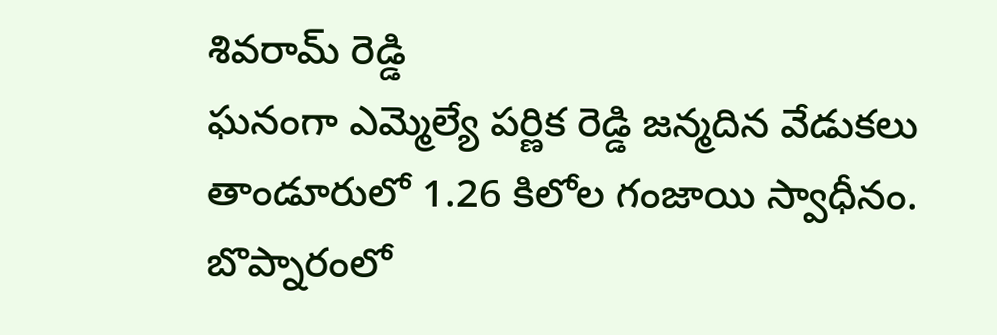శివరామ్ రెడ్డి
ఘనంగా ఎమ్మెల్యే పర్ణిక రెడ్డి జన్మదిన వేడుకలు
తాండూరులో 1.26 కిలోల గంజాయి స్వాధీనం.
బొప్నారంలో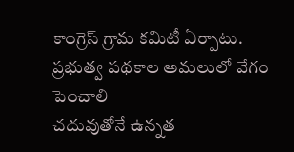కాంగ్రెస్‌ గ్రామ కమిటీ ఏర్పాటు.
ప్రభుత్వ పథకాల అమలులో వేగం పెంచాలి
చదువుతోనే ఉన్నత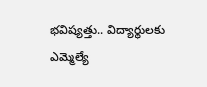భవిష్యత్తు.. విద్యార్థులకు ఎమ్మెల్యే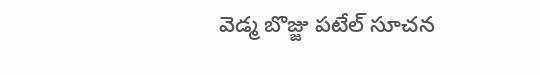వెడ్మ బొజ్జు పటేల్ సూచన